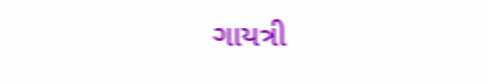ગાયત્રી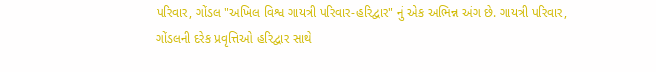પરિવાર, ગોંડલ "અખિલ વિશ્વ ગાયત્રી પરિવાર-હરિદ્વાર" નું એક અભિન્ન અંગ છે. ગાયત્રી પરિવાર, ગોંડલની દરેક પ્રવૃત્તિઓ હરિદ્વાર સાથે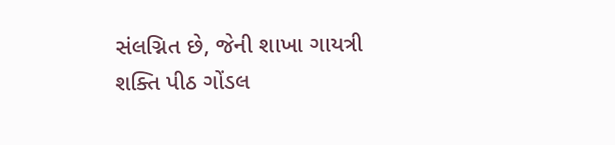સંલગ્નિત છે, જેની શાખા ગાયત્રી શક્તિ પીઠ ગોંડલ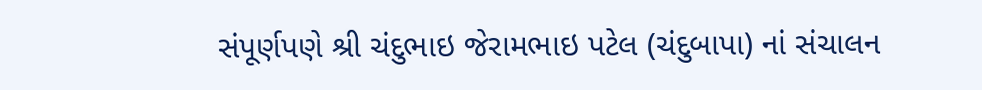સંપૂર્ણપણે શ્રી ચંદુભાઇ જેરામભાઇ પટેલ (ચંદુબાપા) નાં સંચાલન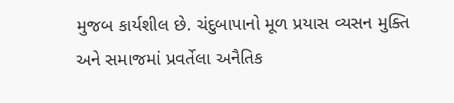મુજબ કાર્યશીલ છે. ચંદુબાપાનો મૂળ પ્રયાસ વ્યસન મુક્તિ અને સમાજમાં પ્રવર્તેલા અનૈતિક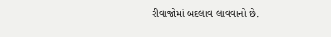રીવાજોમાં બદલાવ લાવવાનો છે.